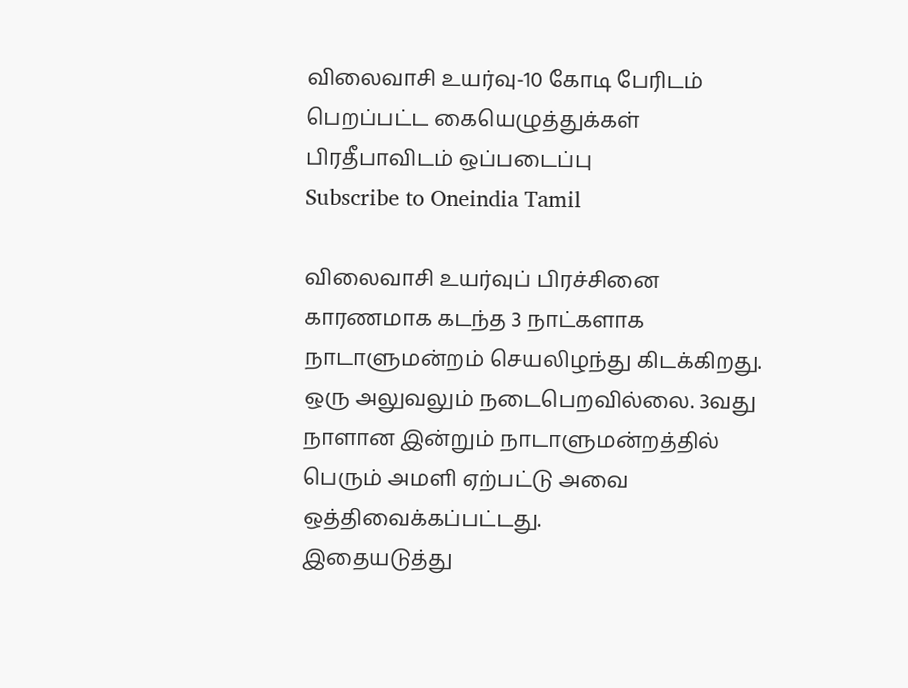விலைவாசி உயர்வு-10 கோடி பேரிடம் பெறப்பட்ட கையெழுத்துக்கள் பிரதீபாவிடம் ஒப்படைப்பு
Subscribe to Oneindia Tamil

விலைவாசி உயர்வுப் பிரச்சினை காரணமாக கடந்த 3 நாட்களாக நாடாளுமன்றம் செயலிழந்து கிடக்கிறது. ஒரு அலுவலும் நடைபெறவில்லை. 3வது நாளான இன்றும் நாடாளுமன்றத்தில் பெரும் அமளி ஏற்பட்டு அவை ஒத்திவைக்கப்பட்டது.
இதையடுத்து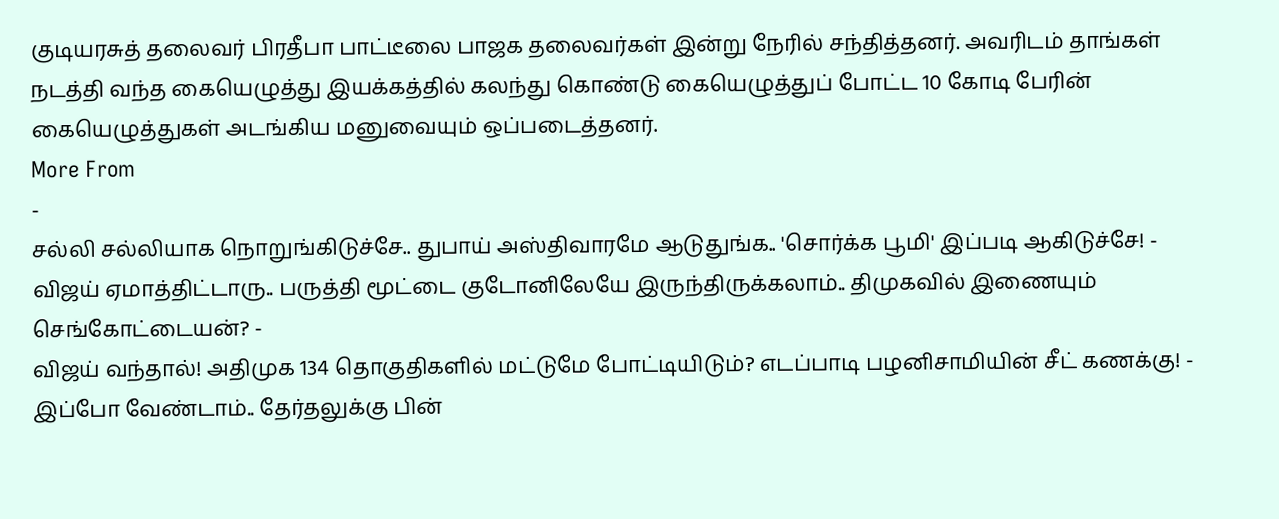குடியரசுத் தலைவர் பிரதீபா பாட்டீலை பாஜக தலைவர்கள் இன்று நேரில் சந்தித்தனர். அவரிடம் தாங்கள் நடத்தி வந்த கையெழுத்து இயக்கத்தில் கலந்து கொண்டு கையெழுத்துப் போட்ட 10 கோடி பேரின் கையெழுத்துகள் அடங்கிய மனுவையும் ஒப்படைத்தனர்.
More From
-
சல்லி சல்லியாக நொறுங்கிடுச்சே.. துபாய் அஸ்திவாரமே ஆடுதுங்க.. 'சொர்க்க பூமி' இப்படி ஆகிடுச்சே! -
விஜய் ஏமாத்திட்டாரு.. பருத்தி மூட்டை குடோனிலேயே இருந்திருக்கலாம்.. திமுகவில் இணையும் செங்கோட்டையன்? -
விஜய் வந்தால்! அதிமுக 134 தொகுதிகளில் மட்டுமே போட்டியிடும்? எடப்பாடி பழனிசாமியின் சீட் கணக்கு! -
இப்போ வேண்டாம்.. தேர்தலுக்கு பின்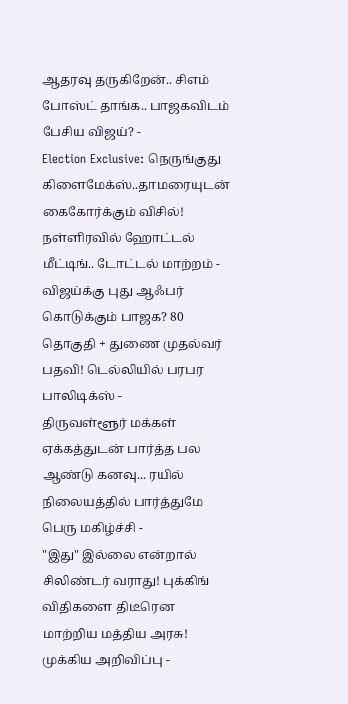ஆதரவு தருகிறேன்.. சிஎம் போஸ்ட் தாங்க.. பாஜகவிடம் பேசிய விஜய்? -
Election Exclusive: நெருங்குது கிளைமேக்ஸ்..தாமரையுடன் கைகோர்க்கும் விசில்! நள்ளிரவில் ஹோட்டல் மீட்டிங்.. டோட்டல் மாற்றம் -
விஜய்க்கு புது ஆஃபர் கொடுக்கும் பாஜக? 80 தொகுதி + துணை முதல்வர் பதவி! டெல்லியில் பரபர பாலிடிக்ஸ் -
திருவள்ளூர் மக்கள் ஏக்கத்துடன் பார்த்த பல ஆண்டு கனவு... ரயில் நிலையத்தில் பார்த்துமே பெரு மகிழ்ச்சி -
"இது" இல்லை என்றால் சிலிண்டர் வராது! புக்கிங் விதிகளை திடீரென மாற்றிய மத்திய அரசு! முக்கிய அறிவிப்பு -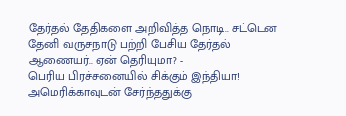தேர்தல் தேதிகளை அறிவித்த நொடி.. சட்டென தேனி வருசநாடு பற்றி பேசிய தேர்தல் ஆணையர்.. ஏன் தெரியுமா? -
பெரிய பிரச்சனையில் சிக்கும் இந்தியா! அமெரிக்காவுடன் சேர்ந்ததுக்கு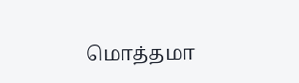மொத்தமா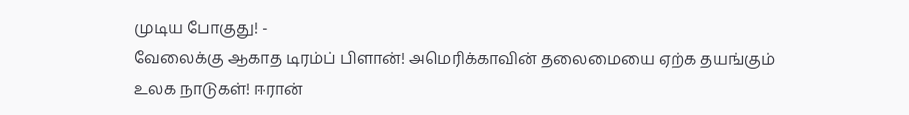முடிய போகுது! -
வேலைக்கு ஆகாத டிரம்ப் பிளான்! அமெரிக்காவின் தலைமையை ஏற்க தயங்கும் உலக நாடுகள்! ஈரான்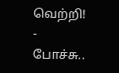வெற்றி! -
போச்சு..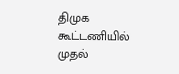திமுக கூட்டணியில் முதல்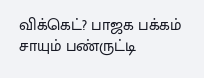விக்கெட்? பாஜக பக்கம் சாயும் பண்ருட்டி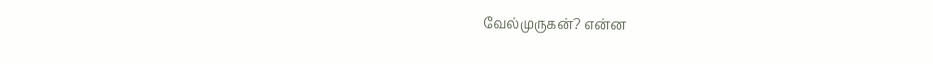வேல்முருகன்? என்ன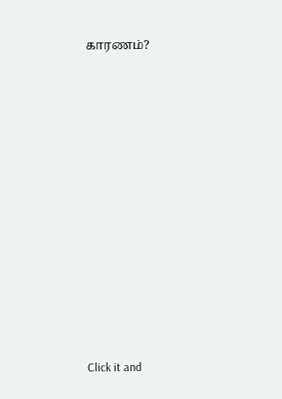காரணம்?












Click it and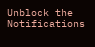Unblock the Notifications